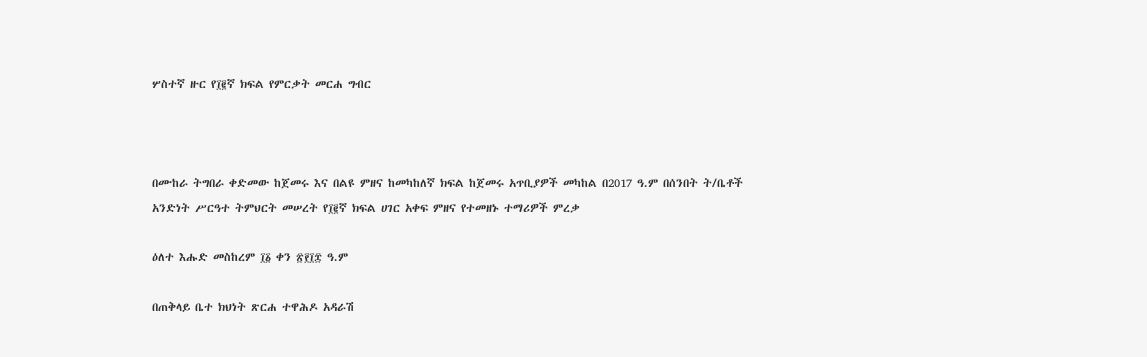ሦስተኛ ዙር የ፲፪ኛ ክፍል የምርቃት መርሐ ግብር



በሙከራ ትግበራ ቀድመው ከጀመሩ እና በልዩ ምዘና ከመካከለኛ ክፍል ከጀመሩ አጥቢያዎች መካከል በ2017 ዓ.ም በሰንበት ት/ቤቶች አንድነት ሥርዓተ ትምህርት መሠረት የ፲፪ኛ ክፍል ሀገር አቀፍ ምዘና የተመዘኑ ተማሪዎች ምረቃ

ዕለተ እሑድ መስከረም ፲፩ ቀን ፳፻፲፰ ዓ.ም

በጠቅላይ ቤተ ክህነት ጽርሐ ተዋሕዶ አዳራሽ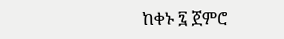ከቀኑ ፯ ጀምሮ